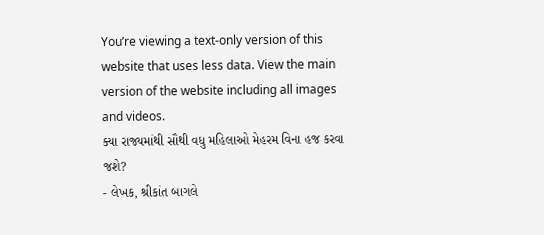You’re viewing a text-only version of this website that uses less data. View the main version of the website including all images and videos.
ક્યા રાજ્યમાંથી સૌથી વધુ મહિલાઓ મેહરમ વિના હજ કરવા જશે?
- લેખક, શ્રીકાંત બાગલે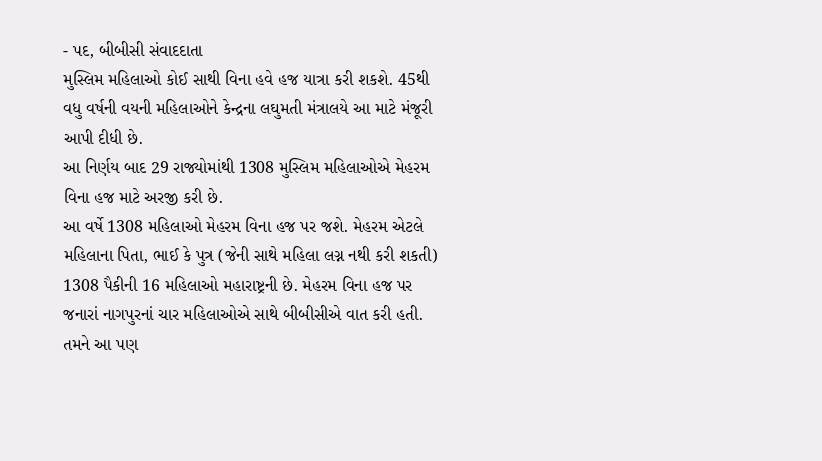- પદ, બીબીસી સંવાદદાતા
મુસ્લિમ મહિલાઓ કોઈ સાથી વિના હવે હજ યાત્રા કરી શકશે. 45થી વધુ વર્ષની વયની મહિલાઓને કેન્દ્રના લઘુમતી મંત્રાલયે આ માટે મંજૂરી આપી દીધી છે.
આ નિર્ણય બાદ 29 રાજ્યોમાંથી 1308 મુસ્લિમ મહિલાઓએ મેહરમ વિના હજ માટે અરજી કરી છે.
આ વર્ષે 1308 મહિલાઓ મેહરમ વિના હજ પર જશે. મેહરમ એટલે મહિલાના પિતા, ભાઈ કે પુત્ર (જેની સાથે મહિલા લગ્ન નથી કરી શકતી)
1308 પૈકીની 16 મહિલાઓ મહારાષ્ટ્રની છે. મેહરમ વિના હજ પર જનારાં નાગપુરનાં ચાર મહિલાઓએ સાથે બીબીસીએ વાત કરી હતી.
તમને આ પણ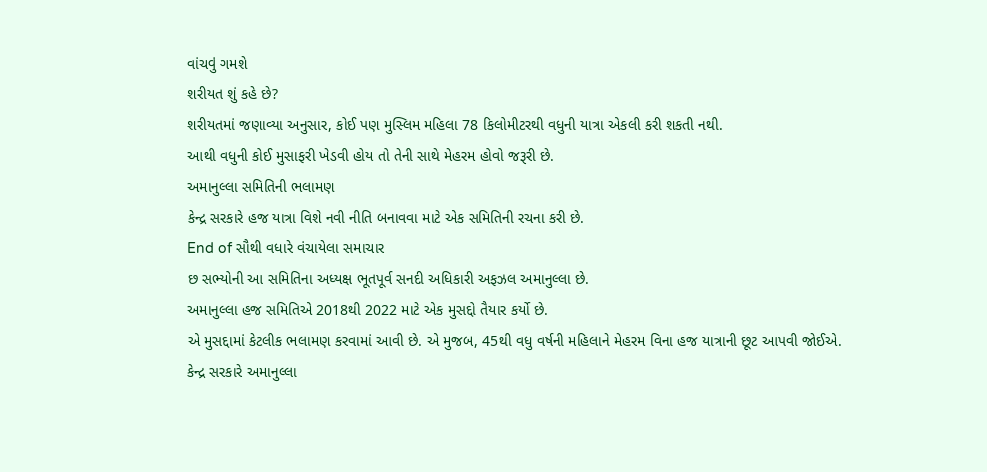વાંચવું ગમશે
શરીયત શું કહે છે?
શરીયતમાં જણાવ્યા અનુસાર, કોઈ પણ મુસ્લિમ મહિલા 78 કિલોમીટરથી વધુની યાત્રા એકલી કરી શકતી નથી.
આથી વધુની કોઈ મુસાફરી ખેડવી હોય તો તેની સાથે મેહરમ હોવો જરૂરી છે.
અમાનુલ્લા સમિતિની ભલામણ
કેન્દ્ર સરકારે હજ યાત્રા વિશે નવી નીતિ બનાવવા માટે એક સમિતિની રચના કરી છે.
End of સૌથી વધારે વંચાયેલા સમાચાર
છ સભ્યોની આ સમિતિના અધ્યક્ષ ભૂતપૂર્વ સનદી અધિકારી અફઝલ અમાનુલ્લા છે.
અમાનુલ્લા હજ સમિતિએ 2018થી 2022 માટે એક મુસદ્દો તૈયાર કર્યો છે.
એ મુસદ્દામાં કેટલીક ભલામણ કરવામાં આવી છે. એ મુજબ, 45થી વધુ વર્ષની મહિલાને મેહરમ વિના હજ યાત્રાની છૂટ આપવી જોઈએ.
કેન્દ્ર સરકારે અમાનુલ્લા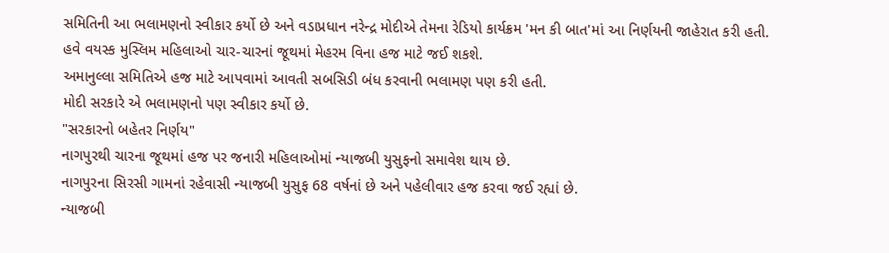સમિતિની આ ભલામણનો સ્વીકાર કર્યો છે અને વડાપ્રધાન નરેન્દ્ર મોદીએ તેમના રેડિયો કાર્યક્રમ 'મન કી બાત'માં આ નિર્ણયની જાહેરાત કરી હતી.
હવે વયસ્ક મુસ્લિમ મહિલાઓ ચાર-ચારનાં જૂથમાં મેહરમ વિના હજ માટે જઈ શકશે.
અમાનુલ્લા સમિતિએ હજ માટે આપવામાં આવતી સબસિડી બંધ કરવાની ભલામણ પણ કરી હતી.
મોદી સરકારે એ ભલામણનો પણ સ્વીકાર કર્યો છે.
"સરકારનો બહેતર નિર્ણય"
નાગપુરથી ચારના જૂથમાં હજ પર જનારી મહિલાઓમાં ન્યાજબી યુસુફનો સમાવેશ થાય છે.
નાગપુરના સિરસી ગામનાં રહેવાસી ન્યાજબી યુસુફ 68 વર્ષનાં છે અને પહેલીવાર હજ કરવા જઈ રહ્યાં છે.
ન્યાજબી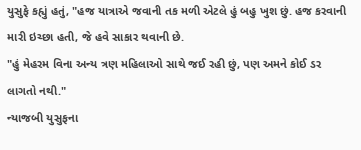યુસુફે કહ્યું હતું, "હજ યાત્રાએ જવાની તક મળી એટલે હું બહુ ખુશ છું. હજ કરવાની મારી ઇચ્છા હતી, જે હવે સાકાર થવાની છે.
"હું મેહરમ વિના અન્ય ત્રણ મહિલાઓ સાથે જઈ રહી છું, પણ અમને કોઈ ડર લાગતો નથી."
ન્યાજબી યુસુફના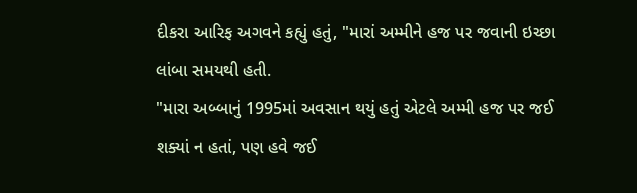દીકરા આરિફ અગવને કહ્યું હતું, "મારાં અમ્મીને હજ પર જવાની ઇચ્છા લાંબા સમયથી હતી.
"મારા અબ્બાનું 1995માં અવસાન થયું હતું એટલે અમ્મી હજ પર જઈ શક્યાં ન હતાં, પણ હવે જઈ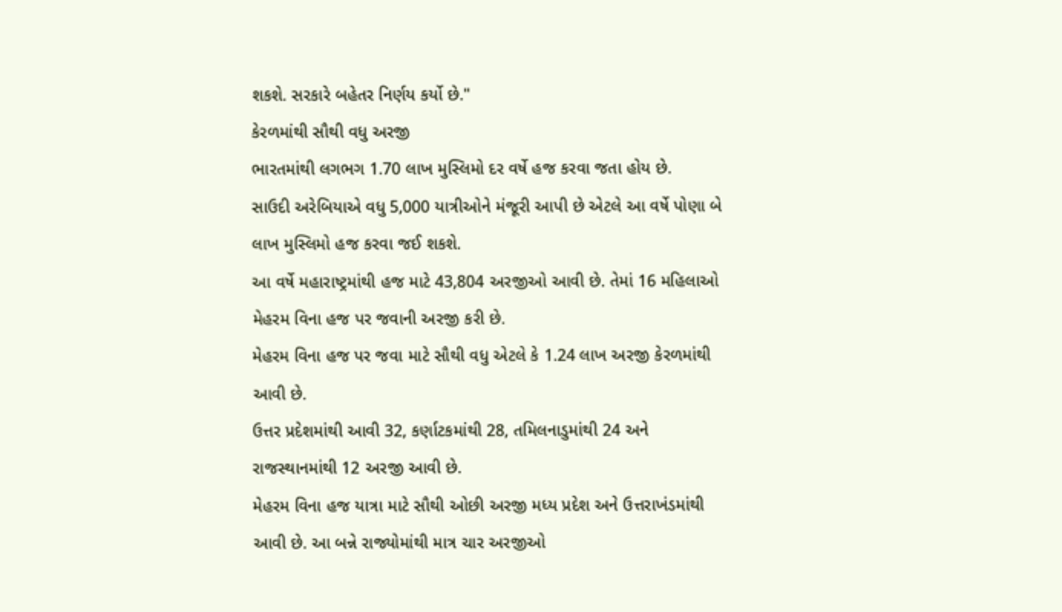શકશે. સરકારે બહેતર નિર્ણય કર્યો છે."
કેરળમાંથી સૌથી વધુ અરજી
ભારતમાંથી લગભગ 1.70 લાખ મુસ્લિમો દર વર્ષે હજ કરવા જતા હોય છે.
સાઉદી અરેબિયાએ વધુ 5,000 યાત્રીઓને મંજૂરી આપી છે એટલે આ વર્ષે પોણા બે લાખ મુસ્લિમો હજ કરવા જઈ શકશે.
આ વર્ષે મહારાષ્ટ્રમાંથી હજ માટે 43,804 અરજીઓ આવી છે. તેમાં 16 મહિલાઓ મેહરમ વિના હજ પર જવાની અરજી કરી છે.
મેહરમ વિના હજ પર જવા માટે સૌથી વધુ એટલે કે 1.24 લાખ અરજી કેરળમાંથી આવી છે.
ઉત્તર પ્રદેશમાંથી આવી 32, કર્ણાટકમાંથી 28, તમિલનાડુમાંથી 24 અને રાજસ્થાનમાંથી 12 અરજી આવી છે.
મેહરમ વિના હજ યાત્રા માટે સૌથી ઓછી અરજી મધ્ય પ્રદેશ અને ઉત્તરાખંડમાંથી આવી છે. આ બન્ને રાજ્યોમાંથી માત્ર ચાર અરજીઓ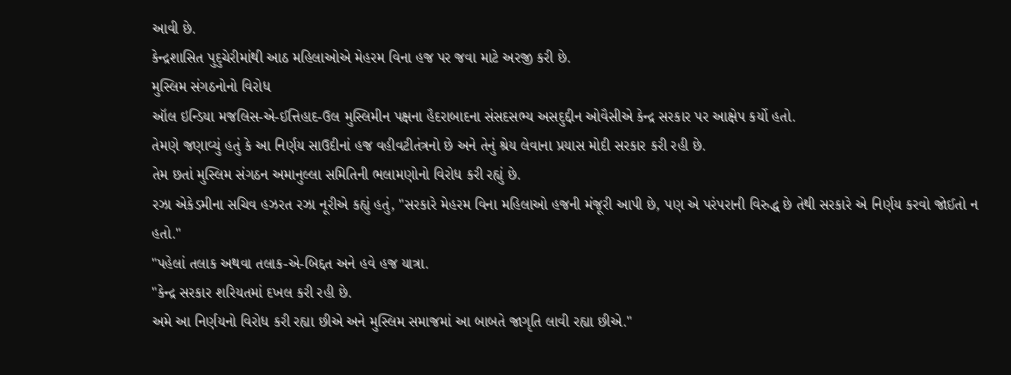આવી છે.
કેન્દ્રશાસિત પુદુચેરીમાંથી આઠ મહિલાઓએ મેહરમ વિના હજ પર જવા માટે અરજી કરી છે.
મુસ્લિમ સંગઠનોનો વિરોધ
ઑલ ઇન્ડિયા મજલિસ-એ-ઈત્તિહાદ-ઉલ મુસ્લિમીન પક્ષના હૈદરાબાદના સંસદસભ્ય અસદુદ્દીન ઓવૈસીએ કેન્દ્ર સરકાર પર આક્ષેપ કર્યો હતો.
તેમણે જણાવ્યું હતું કે આ નિર્ણય સાઉદીનાં હજ વહીવટીતંત્રનો છે અને તેનું શ્રેય લેવાના પ્રયાસ મોદી સરકાર કરી રહી છે.
તેમ છતાં મુસ્લિમ સંગઠન અમાનુલ્લા સમિતિની ભલામણોનો વિરોધ કરી રહ્યું છે.
રઝા એકેડમીના સચિવ હઝરત રઝા નૂરીએ કહ્યું હતું, "સરકારે મેહરમ વિના મહિલાઓ હજની મંજૂરી આપી છે, પણ એ પરંપરાની વિરુદ્ધ છે તેથી સરકારે એ નિર્ણય કરવો જોઈતો ન હતો."
"પહેલાં તલાક અથવા તલાક-એ-બિદ્દત અને હવે હજ યાત્રા.
"કેન્દ્ર સરકાર શરિયતમાં દખલ કરી રહી છે.
અમે આ નિર્ણયનો વિરોધ કરી રહ્યા છીએ અને મુસ્લિમ સમાજમાં આ બાબતે જાગૃતિ લાવી રહ્યા છીએ."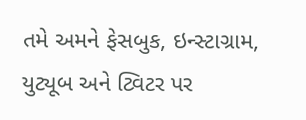તમે અમને ફેસબુક, ઇન્સ્ટાગ્રામ, યુટ્યૂબ અને ટ્વિટર પર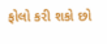ફોલો કરી શકો છો